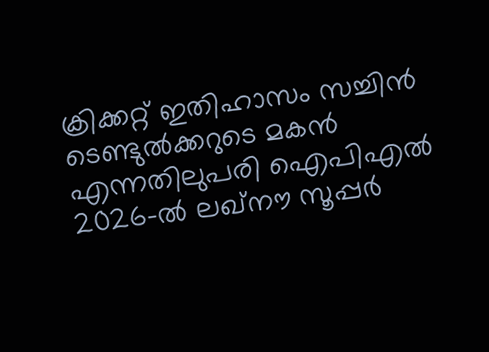ക്രിക്കറ്റ് ഇതിഹാസം സച്ചിൻ ടെണ്ടുൽക്കറുടെ മകൻ എന്നതിലുപരി ഐപിഎൽ 2026-ൽ ലഖ്നൗ സൂപ്പർ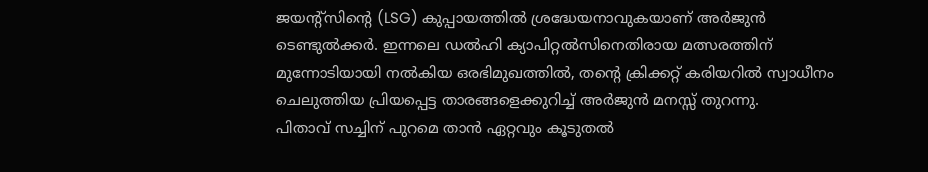ജയന്റ്സിന്റെ (LSG) കുപ്പായത്തിൽ ശ്രദ്ധേയനാവുകയാണ് അർജുൻ ടെണ്ടുൽക്കർ. ഇന്നലെ ഡൽഹി ക്യാപിറ്റൽസിനെതിരായ മത്സരത്തിന് മുന്നോടിയായി നൽകിയ ഒരഭിമുഖത്തിൽ, തന്റെ ക്രിക്കറ്റ് കരിയറിൽ സ്വാധീനം ചെലുത്തിയ പ്രിയപ്പെട്ട താരങ്ങളെക്കുറിച്ച് അർജുൻ മനസ്സ് തുറന്നു.
പിതാവ് സച്ചിന് പുറമെ താൻ ഏറ്റവും കൂടുതൽ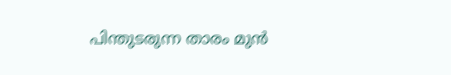പിന്തുടരുന്ന താരം മുൻ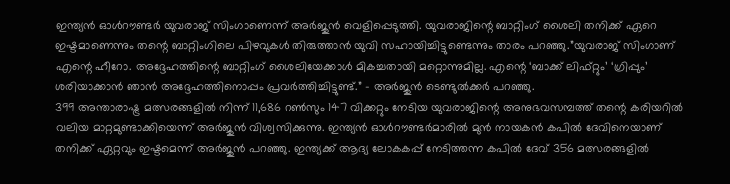ഇന്ത്യൻ ഓൾറൗണ്ടർ യുവരാജ് സിംഗാണെന്ന് അർജുൻ വെളിപ്പെടുത്തി. യുവരാജിന്റെ ബാറ്റിംഗ് ശൈലി തനിക്ക് ഏറെ ഇഷ്ടമാണെന്നും തന്റെ ബാറ്റിംഗിലെ പിഴവുകൾ തിരുത്താൻ യുവി സഹായിച്ചിട്ടുണ്ടെന്നും താരം പറഞ്ഞു.”യുവരാജ് സിംഗാണ് എന്റെ ഹീറോ. അദ്ദേഹത്തിന്റെ ബാറ്റിംഗ് ശൈലിയേക്കാൾ മികച്ചതായി മറ്റൊന്നുമില്ല. എന്റെ ‘ബാക്ക് ലിഫ്റ്റും’ ‘ഗ്രിപ്പും’ ശരിയാക്കാൻ ഞാൻ അദ്ദേഹത്തിനൊപ്പം പ്രവർത്തിച്ചിട്ടുണ്ട്.” – അർജുൻ ടെണ്ടുൽക്കർ പറഞ്ഞു.
399 അന്താരാഷ്ട്ര മത്സരങ്ങളിൽ നിന്ന് 11,686 റൺസും 147 വിക്കറ്റും നേടിയ യുവരാജിന്റെ അനുഭവസമ്പത്ത് തന്റെ കരിയറിൽ വലിയ മാറ്റമുണ്ടാക്കിയെന്ന് അർജുൻ വിശ്വസിക്കുന്നു. ഇന്ത്യൻ ഓൾറൗണ്ടർമാരിൽ മുൻ നായകൻ കപിൽ ദേവിനെയാണ് തനിക്ക് ഏറ്റവും ഇഷ്ടമെന്ന് അർജുൻ പറഞ്ഞു. ഇന്ത്യക്ക് ആദ്യ ലോകകപ്പ് നേടിത്തന്ന കപിൽ ദേവ് 356 മത്സരങ്ങളിൽ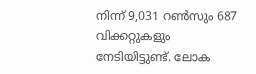നിന്ന് 9,031 റൺസും 687 വിക്കറ്റുകളും നേടിയിട്ടുണ്ട്. ലോക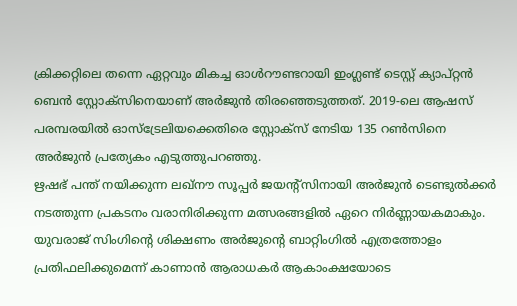ക്രിക്കറ്റിലെ തന്നെ ഏറ്റവും മികച്ച ഓൾറൗണ്ടറായി ഇംഗ്ലണ്ട് ടെസ്റ്റ് ക്യാപ്റ്റൻ ബെൻ സ്റ്റോക്സിനെയാണ് അർജുൻ തിരഞ്ഞെടുത്തത്. 2019-ലെ ആഷസ് പരമ്പരയിൽ ഓസ്ട്രേലിയക്കെതിരെ സ്റ്റോക്സ് നേടിയ 135 റൺസിനെ അർജുൻ പ്രത്യേകം എടുത്തുപറഞ്ഞു.
ഋഷഭ് പന്ത് നയിക്കുന്ന ലഖ്നൗ സൂപ്പർ ജയന്റ്സിനായി അർജുൻ ടെണ്ടുൽക്കർ നടത്തുന്ന പ്രകടനം വരാനിരിക്കുന്ന മത്സരങ്ങളിൽ ഏറെ നിർണ്ണായകമാകും. യുവരാജ് സിംഗിന്റെ ശിക്ഷണം അർജുന്റെ ബാറ്റിംഗിൽ എത്രത്തോളം പ്രതിഫലിക്കുമെന്ന് കാണാൻ ആരാധകർ ആകാംക്ഷയോടെ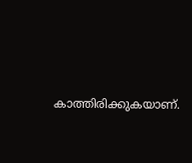കാത്തിരിക്കുകയാണ്.